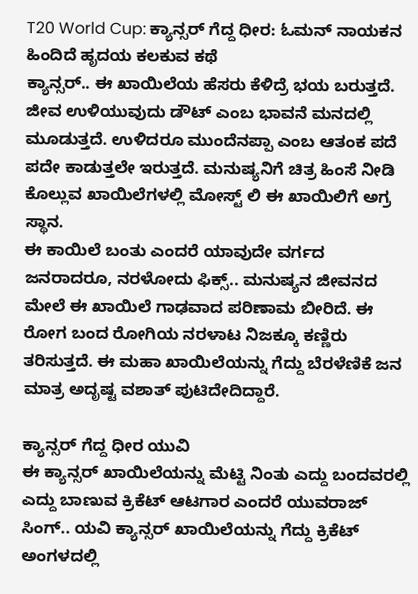T20 World Cup: ಕ್ಯಾನ್ಸರ್ ಗೆದ್ದ ಧೀರ: ಓಮನ್ ನಾಯಕನ ಹಿಂದಿದೆ ಹೃದಯ ಕಲಕುವ ಕಥೆ
ಕ್ಯಾನ್ಸರ್.. ಈ ಖಾಯಿಲೆಯ ಹೆಸರು ಕೆಳಿದ್ರೆ ಭಯ ಬರುತ್ತದೆ. ಜೀವ ಉಳಿಯುವುದು ಡೌಟ್ ಎಂಬ ಭಾವನೆ ಮನದಲ್ಲಿ ಮೂಡುತ್ತದೆ. ಉಳಿದರೂ ಮುಂದೆನಪ್ಪಾ ಎಂಬ ಆತಂಕ ಪದೆ ಪದೇ ಕಾಡುತ್ತಲೇ ಇರುತ್ತದೆ. ಮನುಷ್ಯನಿಗೆ ಚಿತ್ರ ಹಿಂಸೆ ನೀಡಿ ಕೊಲ್ಲುವ ಖಾಯಿಲೆಗಳಲ್ಲಿ ಮೋಸ್ಟ್ ಲಿ ಈ ಖಾಯಿಲಿಗೆ ಅಗ್ರ ಸ್ಥಾನ.
ಈ ಕಾಯಿಲೆ ಬಂತು ಎಂದರೆ ಯಾವುದೇ ವರ್ಗದ ಜನರಾದರೂ, ನರಳೋದು ಫಿಕ್ಸ್.. ಮನುಷ್ಯನ ಜೀವನದ ಮೇಲೆ ಈ ಖಾಯಿಲೆ ಗಾಢವಾದ ಪರಿಣಾಮ ಬೀರಿದೆ. ಈ ರೋಗ ಬಂದ ರೋಗಿಯ ನರಳಾಟ ನಿಜಕ್ಕೂ ಕಣ್ಣಿರು ತರಿಸುತ್ತದೆ. ಈ ಮಹಾ ಖಾಯಿಲೆಯನ್ನು ಗೆದ್ದು ಬೆರಳೆಣಿಕೆ ಜನ ಮಾತ್ರ ಅದೃಷ್ಟ ವಶಾತ್ ಪುಟಿದೇದಿದ್ದಾರೆ.

ಕ್ಯಾನ್ಸರ್ ಗೆದ್ದ ಧೀರ ಯುವಿ
ಈ ಕ್ಯಾನ್ಸರ್ ಖಾಯಿಲೆಯನ್ನು ಮೆಟ್ಟಿ ನಿಂತು ಎದ್ದು ಬಂದವರಲ್ಲಿ ಎದ್ದು ಬಾಣುವ ಕ್ರಿಕೆಟ್ ಆಟಗಾರ ಎಂದರೆ ಯುವರಾಜ್ ಸಿಂಗ್.. ಯವಿ ಕ್ಯಾನ್ಸರ್ ಖಾಯಿಲೆಯನ್ನು ಗೆದ್ದು ಕ್ರಿಕೆಟ್ ಅಂಗಳದಲ್ಲಿ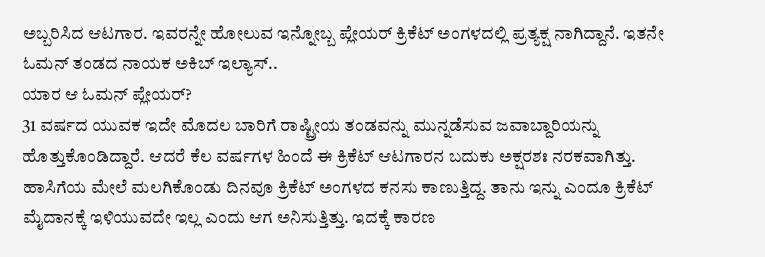ಅಬ್ಬರಿಸಿದ ಆಟಗಾರ. ಇವರನ್ನೇ ಹೋಲುವ ಇನ್ನೋಬ್ಬ ಪ್ಲೇಯರ್ ಕ್ರಿಕೆಟ್ ಅಂಗಳದಲ್ಲಿ ಪ್ರತ್ಯಕ್ಷ ನಾಗಿದ್ದಾನೆ. ಇತನೇ ಓಮನ್ ತಂಡದ ನಾಯಕ ಅಕಿಬ್ ಇಲ್ಯಾಸ್..
ಯಾರ ಆ ಓಮನ್ ಪ್ಲೇಯರ್?
31 ವರ್ಷದ ಯುವಕ ಇದೇ ಮೊದಲ ಬಾರಿಗೆ ರಾಷ್ಟ್ರೀಯ ತಂಡವನ್ನು ಮುನ್ನಡೆಸುವ ಜವಾಬ್ದಾರಿಯನ್ನು ಹೊತ್ತುಕೊಂಡಿದ್ದಾರೆ. ಆದರೆ ಕೆಲ ವರ್ಷಗಳ ಹಿಂದೆ ಈ ಕ್ರಿಕೆಟ್ ಆಟಗಾರನ ಬದುಕು ಅಕ್ಷರಶಃ ನರಕವಾಗಿತ್ತು. ಹಾಸಿಗೆಯ ಮೇಲೆ ಮಲಗಿಕೊಂಡು ದಿನವೂ ಕ್ರಿಕೆಟ್ ಅಂಗಳದ ಕನಸು ಕಾಣುತ್ತಿದ್ದ. ತಾನು ಇನ್ನು ಎಂದೂ ಕ್ರಿಕೆಟ್ ಮೈದಾನಕ್ಕೆ ಇಳಿಯುವದೇ ಇಲ್ಲ ಎಂದು ಆಗ ಅನಿಸುತ್ತಿತ್ತು. ಇದಕ್ಕೆ ಕಾರಣ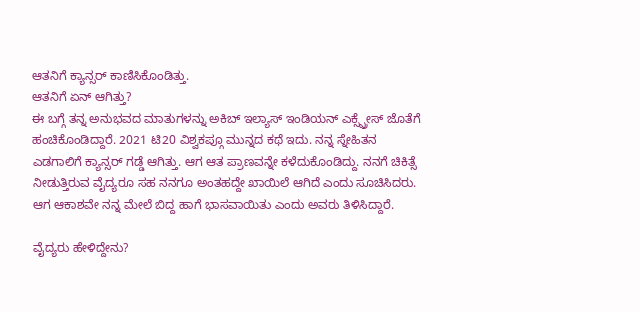ಆತನಿಗೆ ಕ್ಯಾನ್ಸರ್ ಕಾಣಿಸಿಕೊಂಡಿತ್ತು.
ಆತನಿಗೆ ಏನ್ ಆಗಿತ್ತು?
ಈ ಬಗ್ಗೆ ತನ್ನ ಅನುಭವದ ಮಾತುಗಳನ್ನು ಅಕಿಬ್ ಇಲ್ಯಾಸ್ ಇಂಡಿಯನ್ ಎಕ್ಸ್ಪ್ರೇಸ್ ಜೊತೆಗೆ ಹಂಚಿಕೊಂಡಿದ್ದಾರೆ. 2021 ಟಿ20 ವಿಶ್ವಕಪ್ಗೂ ಮುನ್ನದ ಕಥೆ ಇದು. ನನ್ನ ಸ್ನೇಹಿತನ ಎಡಗಾಲಿಗೆ ಕ್ಯಾನ್ಸರ್ ಗಡ್ಡೆ ಆಗಿತ್ತು. ಆಗ ಆತ ಪ್ರಾಣವನ್ನೇ ಕಳೆದುಕೊಂಡಿದ್ದು. ನನಗೆ ಚಿಕಿತ್ಸೆ ನೀಡುತ್ತಿರುವ ವೈದ್ಯರೂ ಸಹ ನನಗೂ ಅಂತಹದ್ದೇ ಖಾಯಿಲೆ ಆಗಿದೆ ಎಂದು ಸೂಚಿಸಿದರು. ಆಗ ಆಕಾಶವೇ ನನ್ನ ಮೇಲೆ ಬಿದ್ದ ಹಾಗೆ ಭಾಸವಾಯಿತು ಎಂದು ಅವರು ತಿಳಿಸಿದ್ದಾರೆ.

ವೈದ್ಯರು ಹೇಳಿದ್ದೇನು?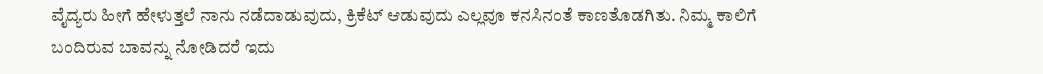ವೈದ್ಯರು ಹೀಗೆ ಹೇಳುತ್ತಲೆ ನಾನು ನಡೆದಾಡುವುದು, ಕ್ರಿಕೆಟ್ ಆಡುವುದು ಎಲ್ಲವೂ ಕನಸಿನಂತೆ ಕಾಣತೊಡಗಿತು. ನಿಮ್ಮ ಕಾಲಿಗೆ ಬಂದಿರುವ ಬಾವನ್ನು ನೋಡಿದರೆ ಇದು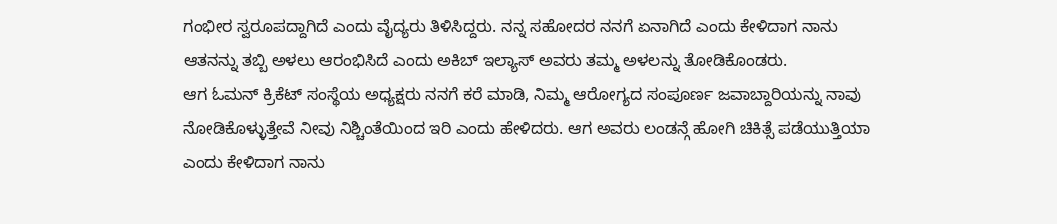ಗಂಭೀರ ಸ್ವರೂಪದ್ದಾಗಿದೆ ಎಂದು ವೈದ್ಯರು ತಿಳಿಸಿದ್ದರು. ನನ್ನ ಸಹೋದರ ನನಗೆ ಏನಾಗಿದೆ ಎಂದು ಕೇಳಿದಾಗ ನಾನು ಆತನನ್ನು ತಬ್ಬಿ ಅಳಲು ಆರಂಭಿಸಿದೆ ಎಂದು ಅಕಿಬ್ ಇಲ್ಯಾಸ್ ಅವರು ತಮ್ಮ ಅಳಲನ್ನು ತೋಡಿಕೊಂಡರು.
ಆಗ ಓಮನ್ ಕ್ರಿಕೆಟ್ ಸಂಸ್ಥೆಯ ಅಧ್ಯಕ್ಷರು ನನಗೆ ಕರೆ ಮಾಡಿ, ನಿಮ್ಮ ಆರೋಗ್ಯದ ಸಂಪೂರ್ಣ ಜವಾಬ್ದಾರಿಯನ್ನು ನಾವು ನೋಡಿಕೊಳ್ಳುತ್ತೇವೆ ನೀವು ನಿಶ್ಚಿಂತೆಯಿಂದ ಇರಿ ಎಂದು ಹೇಳಿದರು. ಆಗ ಅವರು ಲಂಡನ್ಗೆ ಹೋಗಿ ಚಿಕಿತ್ಸೆ ಪಡೆಯುತ್ತಿಯಾ ಎಂದು ಕೇಳಿದಾಗ ನಾನು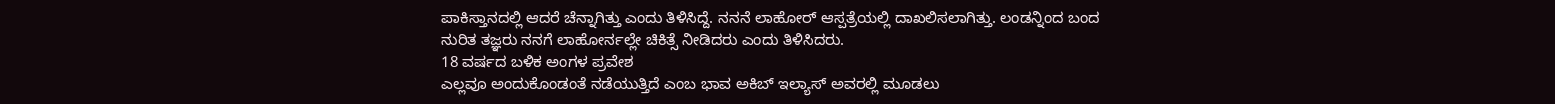ಪಾಕಿಸ್ತಾನದಲ್ಲಿ ಆದರೆ ಚೆನ್ನಾಗಿತ್ತು ಎಂದು ತಿಳಿಸಿದ್ದೆ. ನನನೆ ಲಾಹೋರ್ ಆಸ್ಪತ್ರೆಯಲ್ಲಿ ದಾಖಲಿಸಲಾಗಿತ್ತು. ಲಂಡನ್ನಿಂದ ಬಂದ ನುರಿತ ತಜ್ಞರು ನನಗೆ ಲಾಹೋರ್ನಲ್ಲೇ ಚಿಕಿತ್ಸೆ ನೀಡಿದರು ಎಂದು ತಿಳಿಸಿದರು.
18 ವರ್ಷದ ಬಳಿಕ ಅಂಗಳ ಪ್ರವೇಶ
ಎಲ್ಲವೂ ಅಂದುಕೊಂಡಂತೆ ನಡೆಯುತ್ತಿದೆ ಎಂಬ ಭಾವ ಅಕಿಬ್ ಇಲ್ಯಾಸ್ ಅವರಲ್ಲಿ ಮೂಡಲು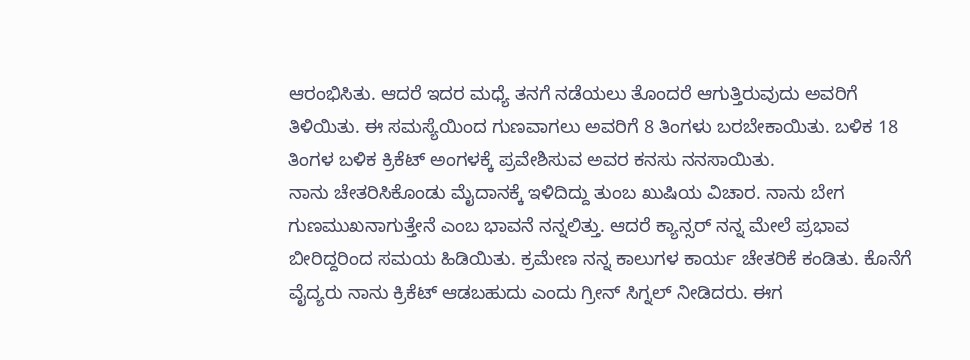ಆರಂಭಿಸಿತು. ಆದರೆ ಇದರ ಮಧ್ಯೆ ತನಗೆ ನಡೆಯಲು ತೊಂದರೆ ಆಗುತ್ತಿರುವುದು ಅವರಿಗೆ ತಿಳಿಯಿತು. ಈ ಸಮಸ್ಯೆಯಿಂದ ಗುಣವಾಗಲು ಅವರಿಗೆ 8 ತಿಂಗಳು ಬರಬೇಕಾಯಿತು. ಬಳಿಕ 18 ತಿಂಗಳ ಬಳಿಕ ಕ್ರಿಕೆಟ್ ಅಂಗಳಕ್ಕೆ ಪ್ರವೇಶಿಸುವ ಅವರ ಕನಸು ನನಸಾಯಿತು.
ನಾನು ಚೇತರಿಸಿಕೊಂಡು ಮೈದಾನಕ್ಕೆ ಇಳಿದಿದ್ದು ತುಂಬ ಖುಷಿಯ ವಿಚಾರ. ನಾನು ಬೇಗ ಗುಣಮುಖನಾಗುತ್ತೇನೆ ಎಂಬ ಭಾವನೆ ನನ್ನಲಿತ್ತು. ಆದರೆ ಕ್ಯಾನ್ಸರ್ ನನ್ನ ಮೇಲೆ ಪ್ರಭಾವ ಬೀರಿದ್ದರಿಂದ ಸಮಯ ಹಿಡಿಯಿತು. ಕ್ರಮೇಣ ನನ್ನ ಕಾಲುಗಳ ಕಾರ್ಯ ಚೇತರಿಕೆ ಕಂಡಿತು. ಕೊನೆಗೆ ವೈದ್ಯರು ನಾನು ಕ್ರಿಕೆಟ್ ಆಡಬಹುದು ಎಂದು ಗ್ರೀನ್ ಸಿಗ್ನಲ್ ನೀಡಿದರು. ಈಗ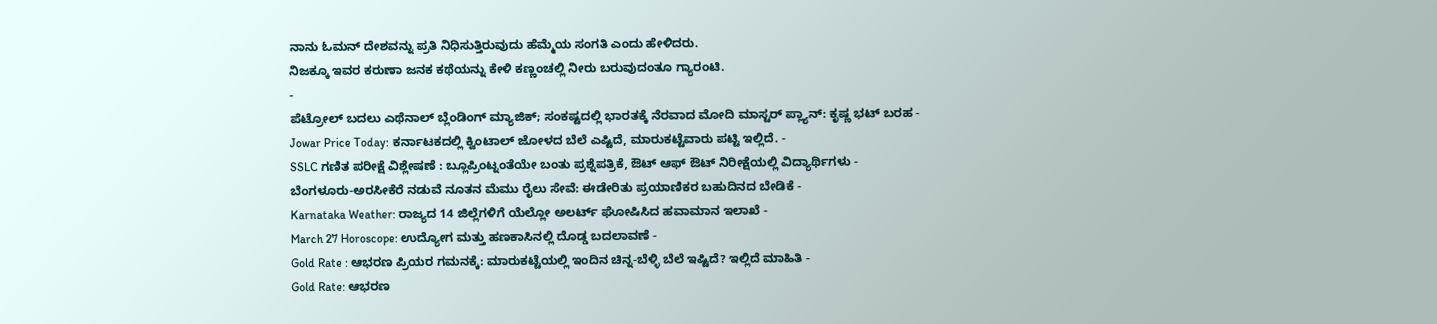ನಾನು ಓಮನ್ ದೇಶವನ್ನು ಪ್ರತಿ ನಿಧಿಸುತ್ತಿರುವುದು ಹೆಮ್ಮೆಯ ಸಂಗತಿ ಎಂದು ಹೇಳಿದರು.
ನಿಜಕ್ಕೂ ಇವರ ಕರುಣಾ ಜನಕ ಕಥೆಯನ್ನು ಕೇಳಿ ಕಣ್ಣಂಚಲ್ಲಿ ನೀರು ಬರುವುದಂತೂ ಗ್ಯಾರಂಟಿ.
-
ಪೆಟ್ರೋಲ್ ಬದಲು ಎಥೆನಾಲ್ ಬ್ಲೆಂಡಿಂಗ್ ಮ್ಯಾಜಿಕ್; ಸಂಕಷ್ಟದಲ್ಲಿ ಭಾರತಕ್ಕೆ ನೆರವಾದ ಮೋದಿ ಮಾಸ್ಟರ್ ಪ್ಲ್ಯಾನ್: ಕೃಷ್ಣ ಭಟ್ ಬರಹ -
Jowar Price Today: ಕರ್ನಾಟಕದಲ್ಲಿ ಕ್ವಿಂಟಾಲ್ ಜೋಳದ ಬೆಲೆ ಎಷ್ಟಿದೆ, ಮಾರುಕಟ್ಟೆವಾರು ಪಟ್ಟಿ ಇಲ್ಲಿದೆ. -
SSLC ಗಣಿತ ಪರೀಕ್ಷೆ ವಿಶ್ಲೇಷಣೆ : ಬ್ಲೂಪ್ರಿಂಟ್ನಂತೆಯೇ ಬಂತು ಪ್ರಶ್ನೆಪತ್ರಿಕೆ, ಔಟ್ ಆಫ್ ಔಟ್ ನಿರೀಕ್ಷೆಯಲ್ಲಿ ವಿದ್ಯಾರ್ಥಿಗಳು -
ಬೆಂಗಳೂರು-ಅರಸೀಕೆರೆ ನಡುವೆ ನೂತನ ಮೆಮು ರೈಲು ಸೇವೆ: ಈಡೇರಿತು ಪ್ರಯಾಣಿಕರ ಬಹುದಿನದ ಬೇಡಿಕೆ -
Karnataka Weather: ರಾಜ್ಯದ 14 ಜಿಲ್ಲೆಗಳಿಗೆ ಯೆಲ್ಲೋ ಅಲರ್ಟ್ ಘೋಷಿಸಿದ ಹವಾಮಾನ ಇಲಾಖೆ -
March 27 Horoscope: ಉದ್ಯೋಗ ಮತ್ತು ಹಣಕಾಸಿನಲ್ಲಿ ದೊಡ್ಡ ಬದಲಾವಣೆ -
Gold Rate : ಆಭರಣ ಪ್ರಿಯರ ಗಮನಕ್ಕೆ: ಮಾರುಕಟ್ಟೆಯಲ್ಲಿ ಇಂದಿನ ಚಿನ್ನ-ಬೆಳ್ಳಿ ಬೆಲೆ ಇಷ್ಟಿದೆ? ಇಲ್ಲಿದೆ ಮಾಹಿತಿ -
Gold Rate: ಆಭರಣ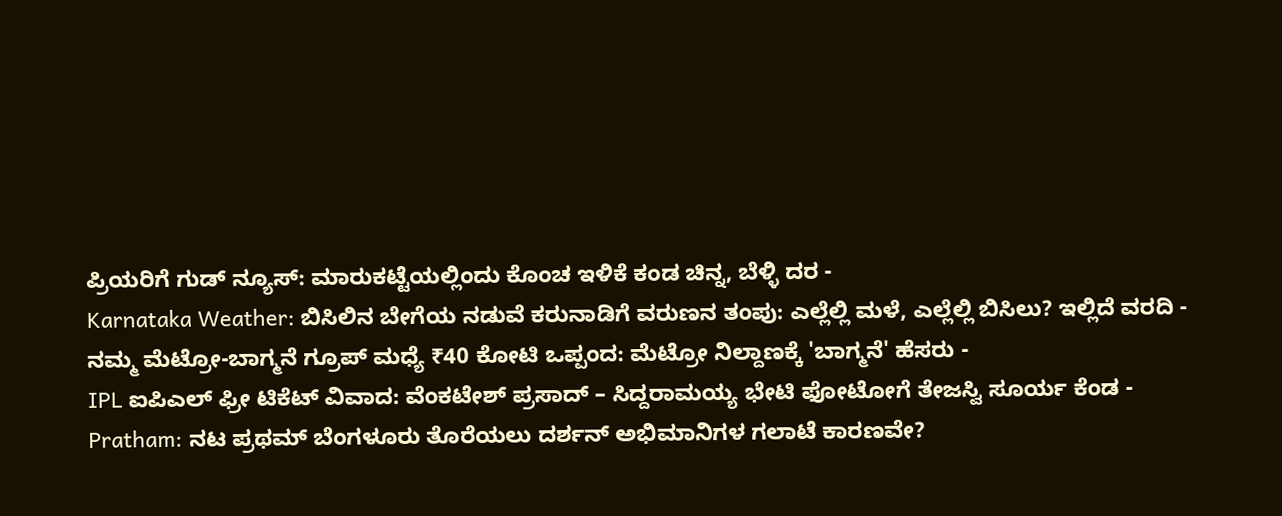ಪ್ರಿಯರಿಗೆ ಗುಡ್ ನ್ಯೂಸ್: ಮಾರುಕಟ್ಟೆಯಲ್ಲಿಂದು ಕೊಂಚ ಇಳಿಕೆ ಕಂಡ ಚಿನ್ನ, ಬೆಳ್ಳಿ ದರ -
Karnataka Weather: ಬಿಸಿಲಿನ ಬೇಗೆಯ ನಡುವೆ ಕರುನಾಡಿಗೆ ವರುಣನ ತಂಪು: ಎಲ್ಲೆಲ್ಲಿ ಮಳೆ, ಎಲ್ಲೆಲ್ಲಿ ಬಿಸಿಲು? ಇಲ್ಲಿದೆ ವರದಿ -
ನಮ್ಮ ಮೆಟ್ರೋ-ಬಾಗ್ಮನೆ ಗ್ರೂಪ್ ಮಧ್ಯೆ ₹40 ಕೋಟಿ ಒಪ್ಪಂದ: ಮೆಟ್ರೋ ನಿಲ್ದಾಣಕ್ಕೆ 'ಬಾಗ್ಮನೆ' ಹೆಸರು -
IPL ಐಪಿಎಲ್ ಫ್ರೀ ಟಿಕೆಟ್ ವಿವಾದ: ವೆಂಕಟೇಶ್ ಪ್ರಸಾದ್ – ಸಿದ್ದರಾಮಯ್ಯ ಭೇಟಿ ಫೋಟೋಗೆ ತೇಜಸ್ವಿ ಸೂರ್ಯ ಕೆಂಡ -
Pratham: ನಟ ಪ್ರಥಮ್ ಬೆಂಗಳೂರು ತೊರೆಯಲು ದರ್ಶನ್ ಅಭಿಮಾನಿಗಳ ಗಲಾಟೆ ಕಾರಣವೇ?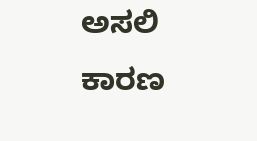ಅಸಲಿ ಕಾರಣ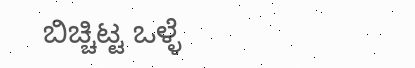ಬಿಚ್ಚಿಟ್ಟ ಒಳ್ಳೆ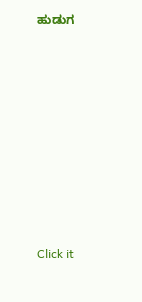ಹುಡುಗ












Click it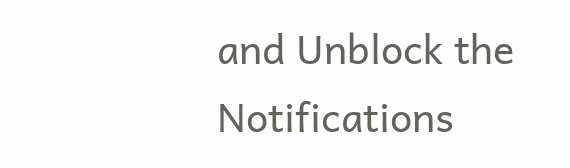and Unblock the Notifications